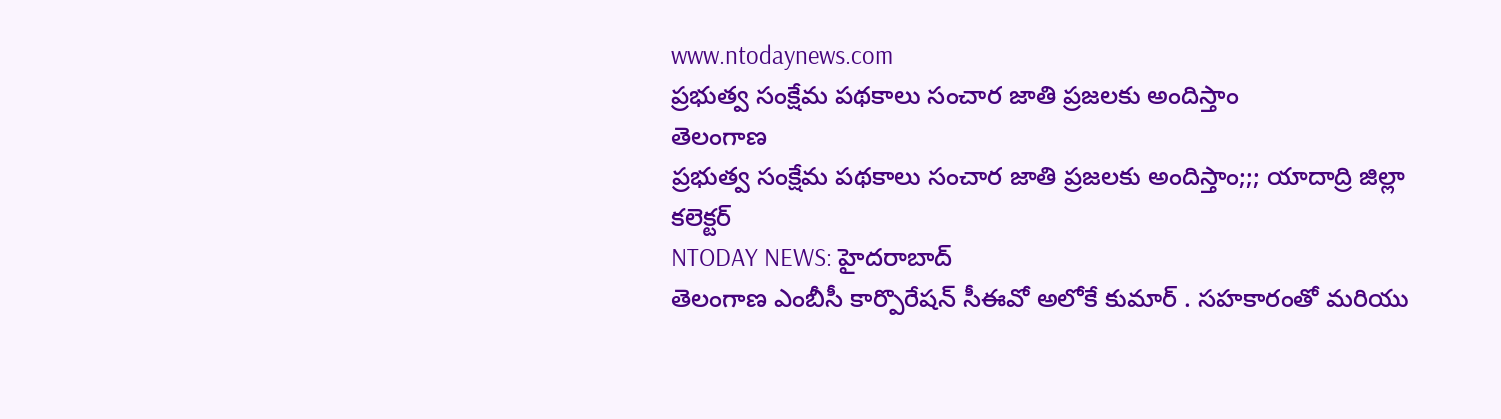www.ntodaynews.com
ప్రభుత్వ సంక్షేమ పథకాలు సంచార జాతి ప్రజలకు అందిస్తాం
తెలంగాణ
ప్రభుత్వ సంక్షేమ పథకాలు సంచార జాతి ప్రజలకు అందిస్తాం;;; యాదాద్రి జిల్లా కలెక్టర్
NTODAY NEWS: హైదరాబాద్
తెలంగాణ ఎంబీసీ కార్పొరేషన్ సీఈవో అలోకే కుమార్ . సహకారంతో మరియు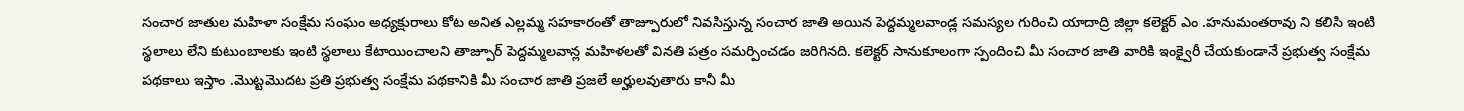సంచార జాతుల మహిళా సంక్షేమ సంఘం అధ్యక్షురాలు కోట అనిత ఎల్లమ్మ సహకారంతో తాజ్పూరులో నివసిస్తున్న సంచార జాతి అయిన పెద్దమ్మలవాండ్ల సమస్యల గురించి యాదాద్రి జిల్లా కలెక్టర్ ఎం .హనుమంతరావు ని కలిసి ఇంటి స్థలాలు లేని కుటుంబాలకు ఇంటి స్థలాలు కేటాయించాలని తాజ్పూర్ పెద్దమ్మలవాన్ల మహిళలతో వినతి పత్రం సమర్పించడం జరిగినది. కలెక్టర్ సానుకూలంగా స్పందించి మీ సంచార జాతి వారికి ఇంక్వైరీ చేయకుండానే ప్రభుత్వ సంక్షేమ పథకాలు ఇస్తాం .మొట్టమొదట ప్రతి ప్రభుత్వ సంక్షేమ పథకానికి మీ సంచార జాతి ప్రజలే అర్హులవుతారు కానీ మీ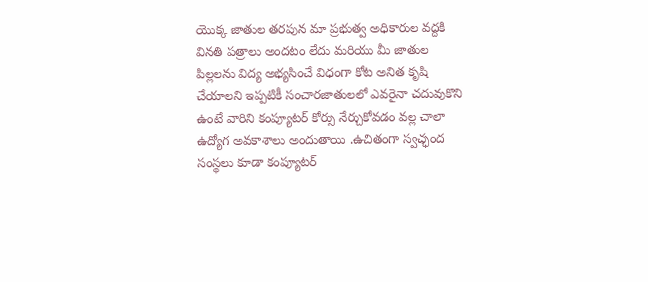యొక్క జాతుల తరపున మా ప్రభుత్వ అధికారుల వద్దకి వినతి పత్రాలు అందటం లేదు మరియు మీ జాతుల పిల్లలను విద్య అభ్యసించే విధంగా కోట అనిత కృషి చేయాలని ఇప్పటికీ సంచారజాతులలో ఎవరైనా చదువుకొని ఉంటే వారిని కంప్యూటర్ కోర్సు నేర్చుకోవడం వల్ల చాలా ఉద్యోగ అవకాశాలు అందుతాయి .ఉచితంగా స్వచ్ఛంద సంస్థలు కూడా కంప్యూటర్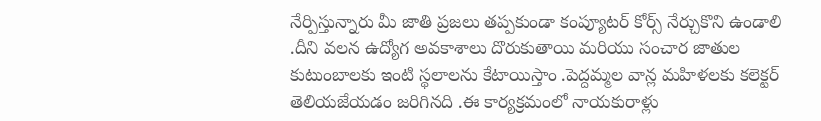నేర్పిస్తున్నారు మీ జాతి ప్రజలు తప్పకుండా కంప్యూటర్ కోర్స్ నేర్చుకొని ఉండాలి .దీని వలన ఉద్యోగ అవకాశాలు దొరుకుతాయి మరియు సంచార జాతుల కుటుంబాలకు ఇంటి స్థలాలను కేటాయిస్తాం .పెద్దమ్మల వాన్ల మహిళలకు కలెక్టర్ తెలియజేయడం జరిగినది .ఈ కార్యక్రమంలో నాయకురాళ్లు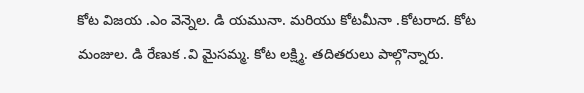కోట విజయ .ఎం వెన్నెల. డి యమునా. మరియు కోటమీనా .కోటరాద. కోట మంజుల. డి రేణుక .వి మైసమ్మ. కోట లక్ష్మి. తదితరులు పాల్గొన్నారు.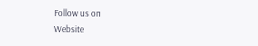Follow us on
Website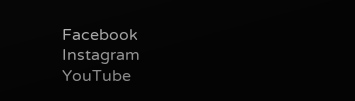Facebook
Instagram
YouTube